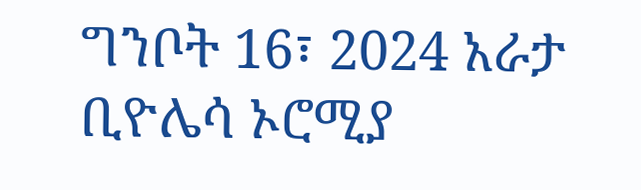ግንቦት 16፣ 2024 አራታ ቢዮሌሳ ኦሮሚያ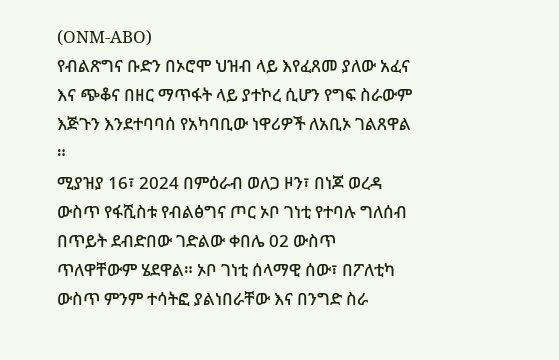(ONM-ABO)
የብልጽግና ቡድን በኦሮሞ ህዝብ ላይ እየፈጸመ ያለው አፈና እና ጭቆና በዘር ማጥፋት ላይ ያተኮረ ሲሆን የግፍ ስራውም እጅጉን እንደተባባሰ የአካባቢው ነዋሪዎች ለአቢኦ ገልጸዋል ።
ሚያዝያ 16፣ 2024 በምዕራብ ወለጋ ዞን፣ በነጆ ወረዳ ውስጥ የፋሺስቱ የብልፅግና ጦር ኦቦ ገነቲ የተባሉ ግለሰብ በጥይት ደብድበው ገድልው ቀበሌ 02 ውስጥ ጥለዋቸውም ሄደዋል። ኦቦ ገነቲ ሰላማዊ ሰው፣ በፖለቲካ ውስጥ ምንም ተሳትፎ ያልነበራቸው እና በንግድ ስራ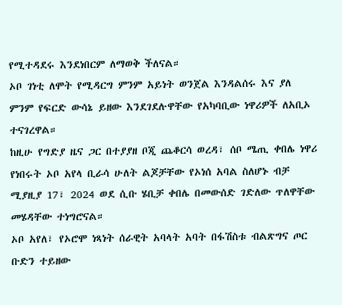የሚተዳደሩ እንደነበርም ለማወቅ ችለናል።
ኦቦ ገነቲ ለሞት የሚዳርግ ምንም አይነት ወንጀል እንዳልሰሩ እና ያለ ምንም የፍርድ ውሳኔ ይዘው እንደገደሉዋቸው የአካባቢው ነዋሪዎች ለአቢኦ ተናገረዋል።
ከዚሁ የግድያ ዜና ጋር በተያያዘ ቦጂ ጨቆርሳ ወረዳ፣ ሰቦ ሜጢ ቀበሌ ነዋሪ የነበሩት ኦቦ አየላ ቢራሳ ሁለት ልጆቻቸው የኦነሰ አባል ስለሆኑ ብቻ ሚያዚያ 17፣ 2024 ወደ ሲቡ ሄቢቻ ቀበሌ በመውሰድ ገድለው ጥለዋቸው መሄዳቸው ተነግሮናል።
ኦቦ አየለ፣ የኦሮሞ ነጻነት ሰራዊት አባላት አባት በፋሽስቱ ብልጽግና ጦር ቡድን ተይዘው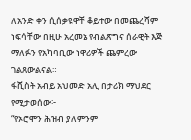ለአንድ ቀን ሲሰቃዩዋቸ ቆይተው በመጨረሻም ነፍሳቸው በዚሁ አረመኔ የብልጽግና ሰራዊት እጅ ማለፉን የአካባቢው ነዋሪዎች ጨምረው ገልጸውልናል።
ፋሺስት አብይ አህመድ አሊ በታሪክ ማህደር የሚታወሰው፦
“የኦሮሞን ሕዝብ ያለምንም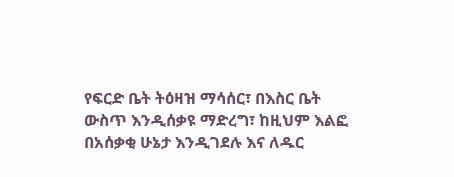የፍርድ ቤት ትዕዛዝ ማሳሰር፣ በእስር ቤት ውስጥ እንዲሰቃዩ ማድረግ፣ ከዚህም እልፎ በአሰቃቂ ሁኔታ እንዲገደሉ እና ለዱር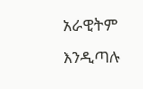አራዊትም እንዲጣሉ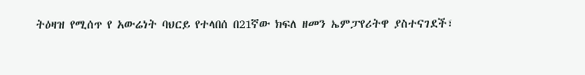ትዕዛዝ የሚሰጥ የ አውሬነት ባህርይ የተላበሰ በ21ኛው ክፍለ ዘመን ኤምፓየሪትዋ ያስተናገደች፣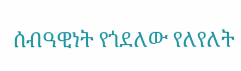ሰብዓዊነት የጎደለው የለየለት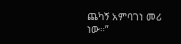ጨካኝ አምባገነ መሪ ነው።”